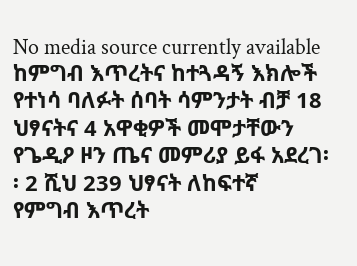No media source currently available
ከምግብ እጥረትና ከተጓዳኝ እክሎች የተነሳ ባለፉት ሰባት ሳምንታት ብቻ 18 ህፃናትና 4 አዋቂዎች መሞታቸውን የጌዲዖ ዞን ጤና መምሪያ ይፋ አደረገ፡፡ 2 ሺህ 239 ህፃናት ለከፍተኛ የምግብ እጥረት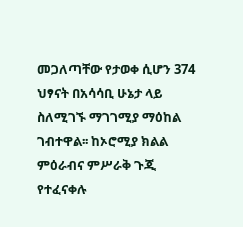መጋለጣቸው የታወቀ ሲሆን 374 ህፃናት በአሳሳቢ ሁኔታ ላይ ስለሚገኙ ማገገሚያ ማዕከል ገብተዋል፡፡ ከኦሮሚያ ክልል ምዕራብና ምሥራቅ ጉጂ የተፈናቀሉ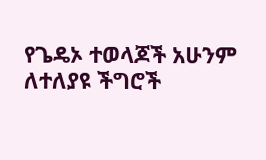የጌዴኦ ተወላጆች አሁንም ለተለያዩ ችግሮች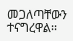መጋለጣቸውን ተናግረዋል፡፡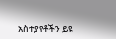አስተያየቶችን ይዩ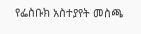የፌስቡክ አስተያየት መስጫ